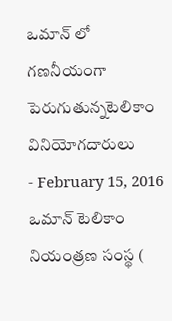ఒమాన్ లో గణనీయంగా పెరుగుతున్నటెలికాం వినియోగదారులు
- February 15, 2016
ఒమాన్ టెలికాం నియంత్రణ సంస్థ (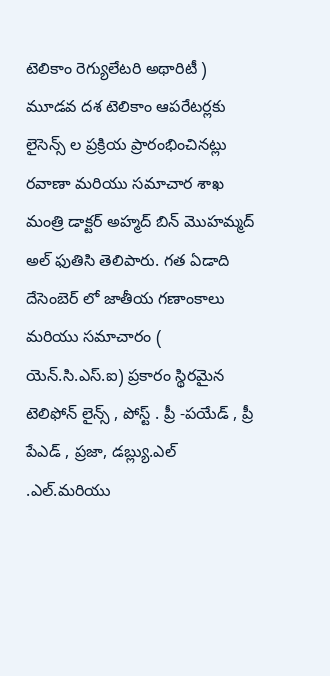టెలికాం రెగ్యులేటరి అథారిటీ ) మూడవ దశ టెలికాం ఆపరేటర్లకు లైసెన్స్ ల ప్రక్రియ ప్రారంభించినట్లు రవాణా మరియు సమాచార శాఖ మంత్రి డాక్టర్ అహ్మద్ బిన్ మొహమ్మద్ అల్ ఫుతిసి తెలిపారు. గత ఏడాది దేసెంబెర్ లో జాతీయ గణాంకాలు మరియు సమాచారం ( యెన్.సి.ఎస్.ఐ) ప్రకారం స్థిరమైన టెలిఫోన్ లైన్స్ , పోస్ట్ . ప్రీ -పయేడ్ , ప్రీ పేఎడ్ , ప్రజా, డబ్ల్యు.ఎల్ .ఎల్.మరియు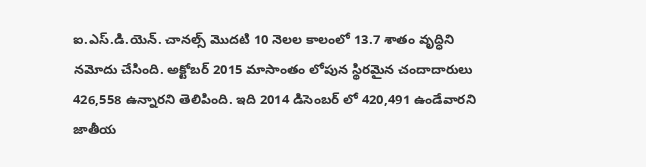ఐ.ఎస్.డి.యెన్. చానల్స్ మొదటి 10 నెలల కాలంలో 13.7 శాతం వృద్ధిని నమోదు చేసింది. అక్టోబర్ 2015 మాసాంతం లోపున స్థిరమైన చందాదారులు 426,558 ఉన్నారని తెలిపింది. ఇది 2014 డిసెంబర్ లో 420,491 ఉండేవారని జాతీయ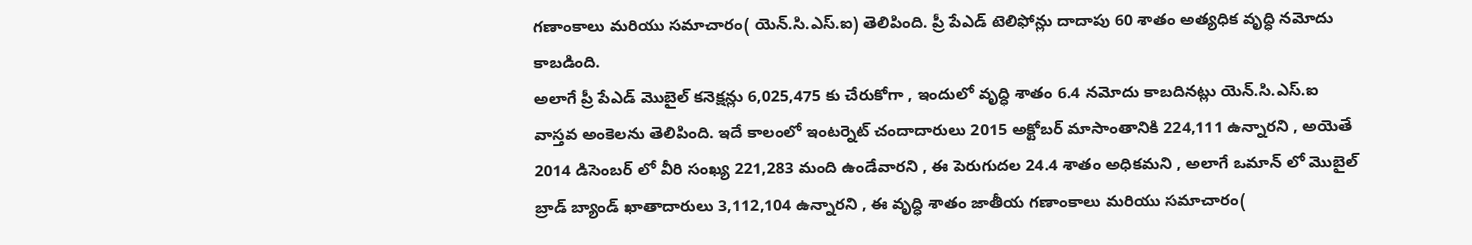గణాంకాలు మరియు సమాచారం( యెన్.సి.ఎస్.ఐ) తెలిపింది. ప్రీ పేఎడ్ టెలిఫోన్లు దాదాపు 60 శాతం అత్యధిక వృద్ధి నమోదు కాబడింది.
అలాగే ప్రీ పేఎడ్ మొబైల్ కనెక్షన్లు 6,025,475 కు చేరుకోగా , ఇందులో వృద్ధి శాతం 6.4 నమోదు కాబదినట్లు యెన్.సి.ఎస్.ఐ వాస్తవ అంకెలను తెలిపింది. ఇదే కాలంలో ఇంటర్నెట్ చందాదారులు 2015 అక్టోబర్ మాసాంతానికి 224,111 ఉన్నారని , అయెతే 2014 డిసెంబర్ లో వీరి సంఖ్య 221,283 మంది ఉండేవారని , ఈ పెరుగుదల 24.4 శాతం అధికమని , అలాగే ఒమాన్ లో మొబైల్ బ్రాడ్ బ్యాండ్ ఖాతాదారులు 3,112,104 ఉన్నారని , ఈ వృద్ధి శాతం జాతీయ గణాంకాలు మరియు సమాచారం(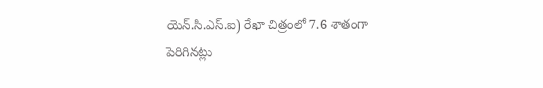యెన్.సి.ఎస్.ఐ) రేఖా చిత్రంలో 7.6 శాతంగా పెరిగినట్లు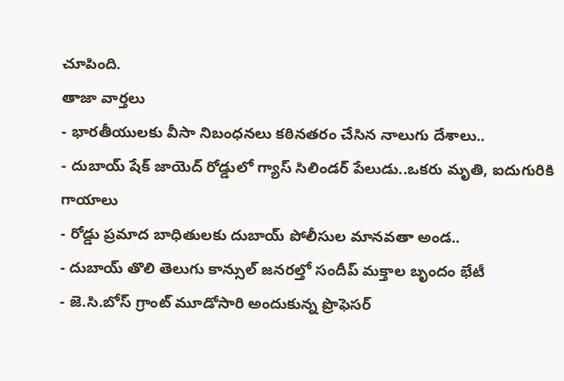చూపింది.
తాజా వార్తలు
- భారతీయులకు వీసా నిబంధనలు కఠినతరం చేసిన నాలుగు దేశాలు..
- దుబాయ్ షేక్ జాయెద్ రోడ్డులో గ్యాస్ సిలిండర్ పేలుడు..ఒకరు మృతి, ఐదుగురికి గాయాలు
- రోడ్డు ప్రమాద బాధితులకు దుబాయ్ పోలీసుల మానవతా అండ..
- దుబాయ్ తొలి తెలుగు కాన్సుల్ జనరల్తో సందీప్ మక్తాల బృందం భేటీ
- జె.సి.బోస్ గ్రాంట్ మూడోసారి అందుకున్న ప్రొఫెసర్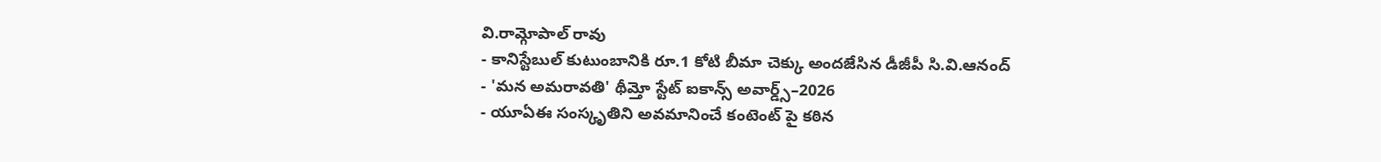వి.రామ్గోపాల్ రావు
- కానిస్టేబుల్ కుటుంబానికి రూ.1 కోటి బీమా చెక్కు అందజేసిన డీజీపీ సి.వి.ఆనంద్
- 'మన అమరావతి' థీమ్తో స్టేట్ ఐకాన్స్ అవార్డ్స్–2026
- యూఏఈ సంస్కృతిని అవమానించే కంటెంట్ పై కఠిన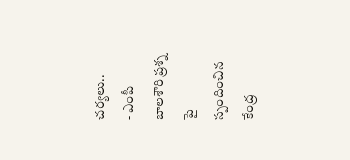చర్యలు..
- ఎంపీ బాలశౌరి ప్రశ్న పై స్పందించిన కేంద్ర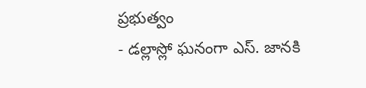ప్రభుత్వం
- డల్లాస్లో ఘనంగా ఎస్. జానకి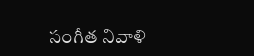సంగీత నివాళి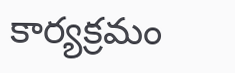కార్యక్రమం